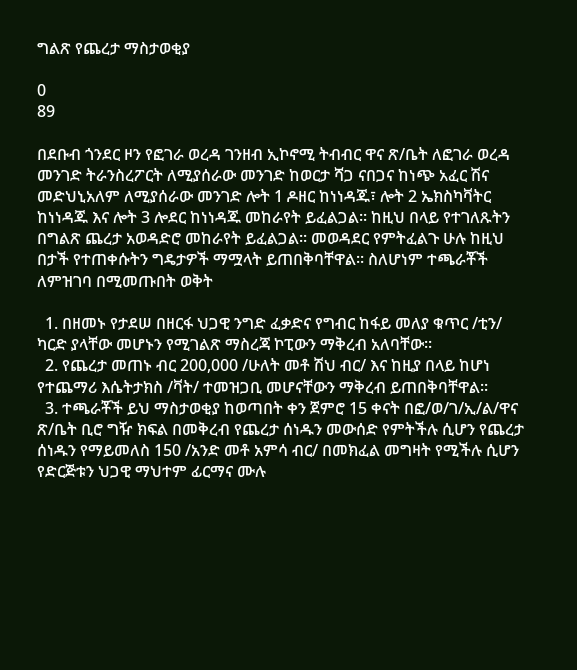ግልጽ የጨረታ ማስታወቂያ

0
89

በደቡብ ጎንደር ዞን የፎገራ ወረዳ ገንዘብ ኢኮኖሚ ትብብር ዋና ጽ/ቤት ለፎገራ ወረዳ መንገድ ትራንስረፖርት ለሚያሰራው መንገድ ከወርታ ሻጋ ናበጋና ከነጭ አፈር ሽና መድህኒአለም ለሚያሰራው መንገድ ሎት 1 ዶዘር ከነነዳጁ፣ ሎት 2 ኤክስካቫትር ከነነዳጁ እና ሎት 3 ሎደር ከነነዳጁ መከራየት ይፈልጋል፡፡ ከዚህ በላይ የተገለጹትን በግልጽ ጨረታ አወዳድሮ መከራየት ይፈልጋል፡፡ መወዳደር የምትፈልጉ ሁሉ ከዚህ በታች የተጠቀሱትን ግዴታዎች ማሟላት ይጠበቅባቸዋል፡፡ ስለሆነም ተጫራቾች ለምዝገባ በሚመጡበት ወቅት

  1. በዘመኑ የታደሠ በዘርፋ ህጋዊ ንግድ ፈቃድና የግብር ከፋይ መለያ ቁጥር /ቲን/ ካርድ ያላቸው መሆኑን የሚገልጽ ማስረጃ ኮፒውን ማቅረብ አለባቸው፡፡
  2. የጨረታ መጠኑ ብር 200,000 /ሁለት መቶ ሽህ ብር/ እና ከዚያ በላይ ከሆነ የተጨማሪ እሴትታክስ /ቫት/ ተመዝጋቢ መሆናቸውን ማቅረብ ይጠበቅባቸዋል፡፡
  3. ተጫራቾች ይህ ማስታወቂያ ከወጣበት ቀን ጀምሮ 15 ቀናት በፎ/ወ/ገ/ኢ/ል/ዋና ጽ/ቤት ቢሮ ግዥ ክፍል በመቅረብ የጨረታ ሰነዱን መውሰድ የምትችሉ ሲሆን የጨረታ ሰነዱን የማይመለስ 150 /አንድ መቶ አምሳ ብር/ በመክፈል መግዛት የሚችሉ ሲሆን የድርጅቱን ህጋዊ ማህተም ፊርማና ሙሉ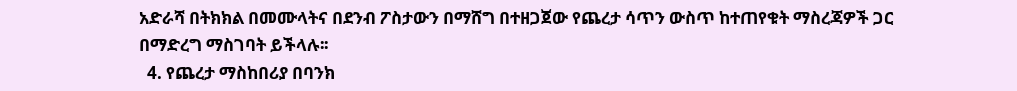አድራሻ በትክክል በመሙላትና በደንብ ፖስታውን በማሸግ በተዘጋጀው የጨረታ ሳጥን ውስጥ ከተጠየቁት ማስረጃዎች ጋር በማድረግ ማስገባት ይችላሉ፡፡
  4. የጨረታ ማስከበሪያ በባንክ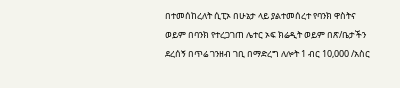በተመሰከረለት ሲፒኦ በሁኔታ ላይ ያልተመሰረተ የባንክ ዋስትና ወይም በባንክ የተረጋገጠ ሌተር ኦፍ ክሬዲት ወይም በጽ/ቤታችን ደረሰኝ በጥሬ ገንዘብ ገቢ በማድረግ ለሎት 1 ብር 10,000 /አስር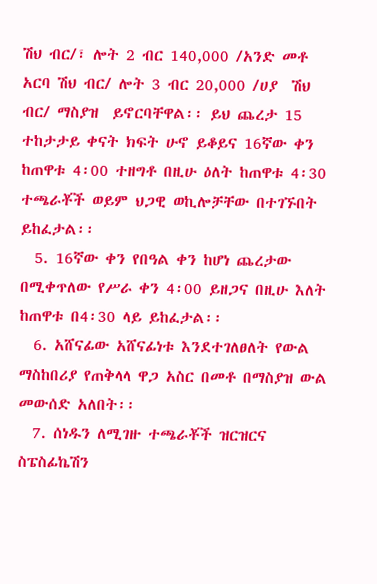ሽህ ብር/፣ ሎት 2 ብር 140,000 /አንድ መቶ አርባ ሽህ ብር/ ሎት 3 ብር 20,000 /ሀያ  ሽህ ብር/ ማስያዝ  ይኖርባቸዋል፡፡ ይህ ጨረታ 15 ተከታታይ ቀናት ክፍት ሁኖ ይቆይና 16ኛው ቀን ከጠዋቱ 4፡00 ተዘግቶ በዚሁ ዕለት ከጠዋቱ 4፡30 ተጫራቾች ወይም ህጋዊ ወኪሎቻቸው በተገኙበት ይከፈታል፡፡
  5. 16ኛው ቀን የበዓል ቀን ከሆነ ጨረታው በሚቀጥለው የሥራ ቀን 4፡00 ይዘጋና በዚሁ እለት ከጠዋቱ በ4፡30 ላይ ይከፈታል፡፡
  6. አሸናፊው አሸናፊነቱ እንደተገለፀለት የውል ማስከበሪያ የጠቅላላ ዋጋ አስር በመቶ በማስያዝ ውል መውሰድ አለበት፡፡
  7. ሰነዱን ለሚገዙ ተጫራቾች ዝርዝርና ስፔስፊኬሽን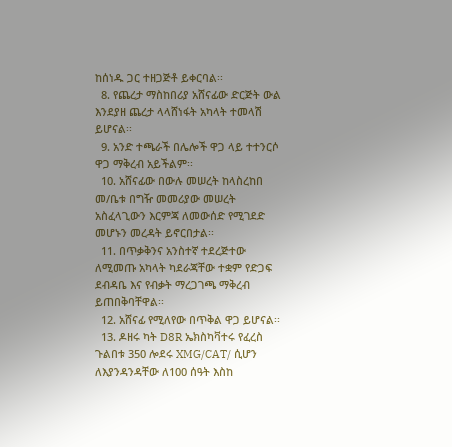ከሰነዱ ጋር ተዘጋጅቶ ይቀርባል፡፡
  8. የጨረታ ማስከበሪያ አሸናፊው ድርጅት ውል እንደያዘ ጨረታ ላላሸነፋት አካላት ተመላሽ ይሆናል፡፡
  9. አንድ ተጫራች በሌሎች ዋጋ ላይ ተተንርሶ ዋጋ ማቅረብ አይችልም፡፡
  10. አሸናፊው በውሉ መሠረት ከላስረከበ መ/ቤቱ በግዥ መመሪያው መሠረት አስፈላጊውን እርምጃ ለመውሰድ የሚገደድ መሆኑን መረዳት ይኖርበታል፡፡
  11. በጥቃቅንና አንስተኛ ተደረጅተው ለሚመጡ አካላት ካደራጃቸው ተቋም የድጋፍ ደብዳቤ እና የብቃት ማረጋገጫ ማቅረብ ይጠበቅባቸዋል፡፡
  12. አሸናፊ የሚለየው በጥቅል ዋጋ ይሆናል፡፡
  13. ዶዘሩ ካት D8R ኤክስካቫተሩ የፈረስ ጉልበቱ 350 ሎደሩ XMG/CAT/ ሲሆን ለእያንዳንዳቸው ለ100 ሰዓት እስከ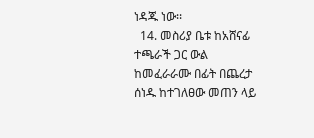ነዳጁ ነው፡፡
  14. መስሪያ ቤቱ ከአሸናፊ ተጫራች ጋር ውል ከመፈራራሙ በፊት በጨረታ ሰነዱ ከተገለፀው መጠን ላይ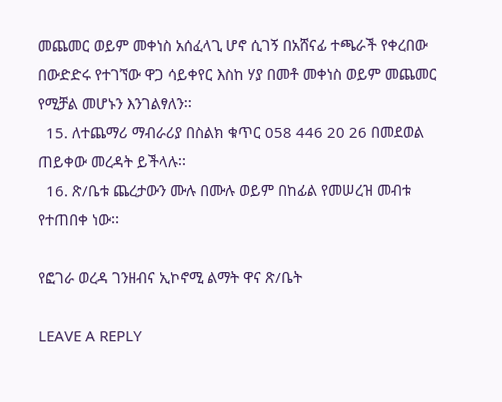መጨመር ወይም መቀነስ አሰፈላጊ ሆኖ ሲገኝ በአሸናፊ ተጫራች የቀረበው በውድድሩ የተገኘው ዋጋ ሳይቀየር እስከ ሃያ በመቶ መቀነስ ወይም መጨመር የሚቻል መሆኑን እንገልፃለን፡፡
  15. ለተጨማሪ ማብራሪያ በስልክ ቁጥር 058 446 20 26 በመደወል ጠይቀው መረዳት ይችላሉ፡፡
  16. ጽ/ቤቱ ጨረታውን ሙሉ በሙሉ ወይም በከፊል የመሠረዝ መብቱ የተጠበቀ ነው፡፡

የፎገራ ወረዳ ገንዘብና ኢኮኖሚ ልማት ዋና ጽ/ቤት

LEAVE A REPLY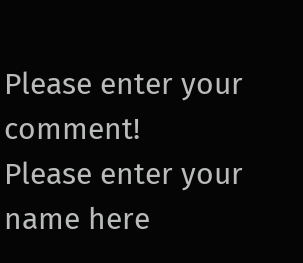Please enter your comment!
Please enter your name here